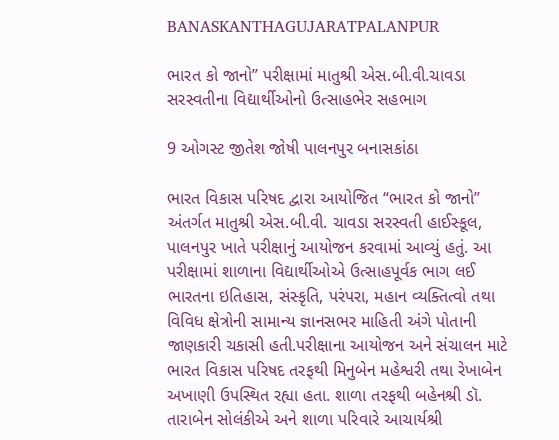BANASKANTHAGUJARATPALANPUR

ભારત કો જાનો” પરીક્ષામાં માતુશ્રી એસ.બી.વી.ચાવડા સરસ્વતીના વિદ્યાર્થીઓનો ઉત્સાહભેર સહભાગ

9 ઓગસ્ટ જીતેશ જોષી પાલનપુર બનાસકાંઠા

ભારત વિકાસ પરિષદ દ્વારા આયોજિત “ભારત કો જાનો” અંતર્ગત માતુશ્રી એસ.બી.વી. ચાવડા સરસ્વતી હાઈસ્કૂલ, પાલનપુર ખાતે પરીક્ષાનું આયોજન કરવામાં આવ્યું હતું. આ પરીક્ષામાં શાળાના વિદ્યાર્થીઓએ ઉત્સાહપૂર્વક ભાગ લઈ ભારતના ઇતિહાસ, સંસ્કૃતિ, પરંપરા, મહાન વ્યક્તિત્વો તથા વિવિધ ક્ષેત્રોની સામાન્ય જ્ઞાનસભર માહિતી અંગે પોતાની જાણકારી ચકાસી હતી.પરીક્ષાના આયોજન અને સંચાલન માટે ભારત વિકાસ પરિષદ તરફથી મિનુબેન મહેશ્વરી તથા રેખાબેન અખાણી ઉપસ્થિત રહ્યા હતા. શાળા તરફથી બહેનશ્રી ડૉ. તારાબેન સોલંકીએ અને શાળા પરિવારે આચાર્યશ્રી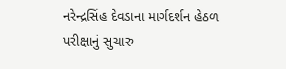નરેન્દ્રસિંહ દેવડાના માર્ગદર્શન હેઠળ પરીક્ષાનું સુચારુ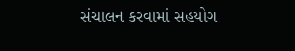સંચાલન કરવામાં સહયોગ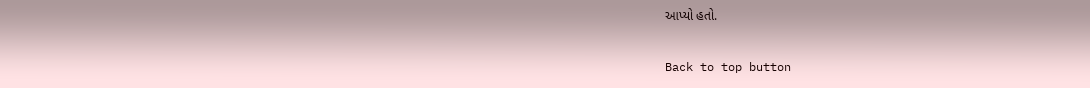આપ્યો હતો.

Back to top button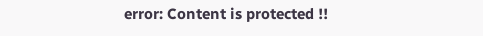error: Content is protected !!